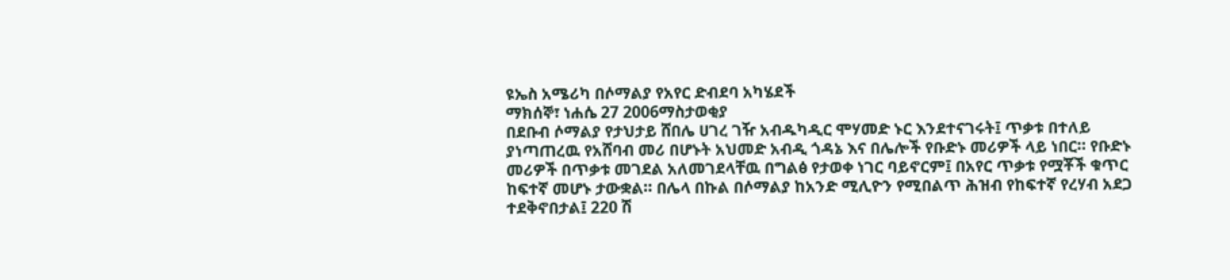ዩኤስ አሜሪካ በሶማልያ የአየር ድብደባ አካሄደች
ማክሰኞ፣ ነሐሴ 27 2006ማስታወቂያ
በደቡብ ሶማልያ የታህታይ ሸበሌ ሀገረ ገዥ አብዱካዲር ሞሃመድ ኑር እንደተናገሩት፤ ጥቃቱ በተለይ ያነጣጠረዉ የአሸባብ መሪ በሆኑት አህመድ አብዲ ጎዳኔ እና በሌሎች የቡድኑ መሪዎች ላይ ነበር። የቡድኑ መሪዎች በጥቃቱ መገደል አለመገደላቸዉ በግልፅ የታወቀ ነገር ባይኖርም፤ በአየር ጥቃቱ የሟቾች ቁጥር ከፍተኛ መሆኑ ታውቋል። በሌላ በኩል በሶማልያ ከአንድ ሚሊዮን የሚበልጥ ሕዝብ የከፍተኛ የረሃብ አደጋ ተደቅኖበታል፤ 220 ሽ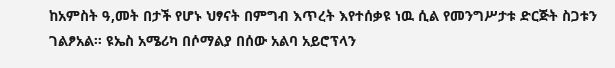ከአምስት ዓ,መት በታች የሆኑ ህፃናት በምግብ እጥረት እየተሰቃዩ ነዉ ሲል የመንግሥታቱ ድርጅት ስጋቱን ገልፆአል። ዩኤስ አሜሪካ በሶማልያ በሰው አልባ አይሮፕላን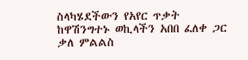ስላካሄደችውን የአየር ጥቃት ከዋሽንግተኑ ወኪላችን አበበ ፈለቀ ጋር ቃለ ምልልስ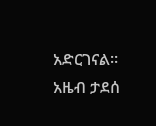አድርገናል።
አዜብ ታደሰ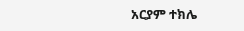አርያም ተክሌ